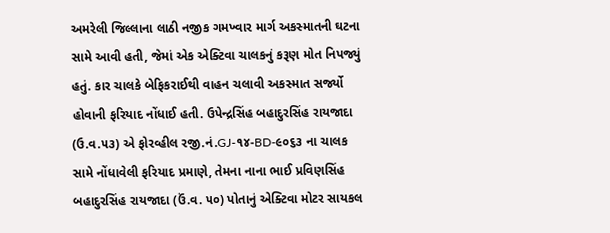અમરેલી જિલ્લાના લાઠી નજીક ગમખ્વાર માર્ગ અકસ્માતની ઘટના સામે આવી હતી, જેમાં એક એક્ટિવા ચાલકનું કરૂણ મોત નિપજ્યું હતું. કાર ચાલકે બેફિકરાઈથી વાહન ચલાવી અકસ્માત સર્જ્યો હોવાની ફરિયાદ નોંધાઈ હતી. ઉપેન્દ્રસિંહ બહાદુરસિંહ રાયજાદા (ઉ.વ.૫૩) એ ફોરવ્હીલ રજી.નં.GJ-૧૪-BD-૯૦૬૩ ના ચાલક સામે નોંધાવેલી ફરિયાદ પ્રમાણે, તેમના નાના ભાઈ પ્રવિણસિંહ બહાદુરસિંહ રાયજાદા (ઉં.વ. ૫૦) પોતાનું એક્ટિવા મોટર સાયકલ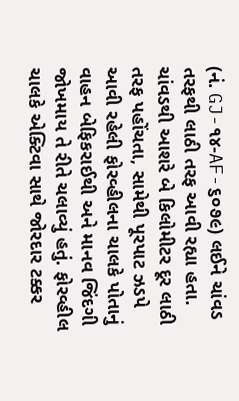(નં. GJ-૧૪-AF-૬૦૭૯) લઈને ચાંવડ તરફથી લાઠી તરફ આવી રહ્યા હતા. ચાંવડથી આશરે બે કિલોમીટર દૂર લાઠી તરફ પહોંચતા, સામેથી પૂરપાટ ઝડપે આવી રહેલી ફોરવ્હીલના ચાલકે પોતાનું વાહન બેફિકરાઈથી અને માનવ જિંદગી જોખમાય તે રીતે ચલાવ્યું હતું. ફોરવ્હીલ ચાલકે એક્ટિવા સાથે જોરદાર ટક્કર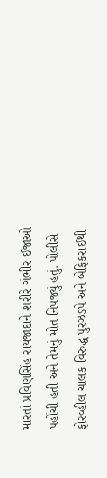મારતાં પ્રવિણસિંહ રાયજાદાને શરીરે ગંભીર ઈજાઓ પહોંચી હતી અને તેમનું મોત નિપજ્યું હતું. પોલીસે ફોરવ્હીલ ચાલક વિરુદ્ધ પુરઝડપે અને બેફિકરાઈથી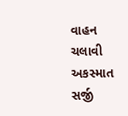વાહન ચલાવી અકસ્માત સર્જી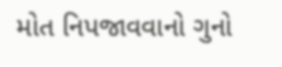મોત નિપજાવવાનો ગુનો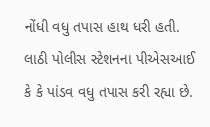નોંધી વધુ તપાસ હાથ ધરી હતી. લાઠી પોલીસ સ્ટેશનના પીએસઆઈ કે કે પાંડવ વધુ તપાસ કરી રહ્યા છે.